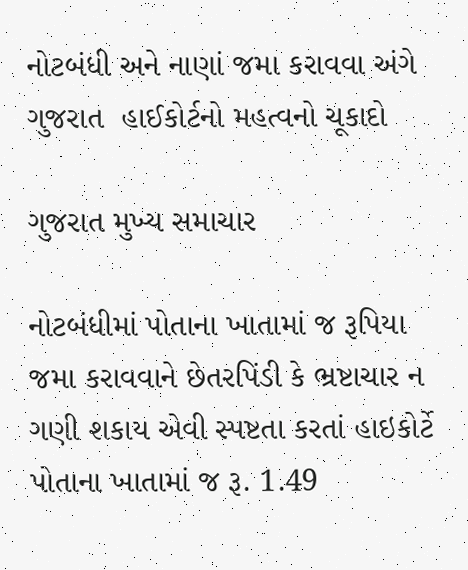નોટબંધી અને નાણાં જમા કરાવવા અંગે ગુજરાત  હાઈકોર્ટનો મહત્વનો ચૂકાદો

ગુજરાત મુખ્ય સમાચાર

નોટબંધીમાં પોતાના ખાતામાં જ રૂપિયા જમા કરાવવાને છેતરપિંડી કે ભ્રષ્ટાચાર ન ગણી શકાય એવી સ્પષ્ટતા કરતાં હાઇકોર્ટે પોતાના ખાતામાં જ રૂ. 1.49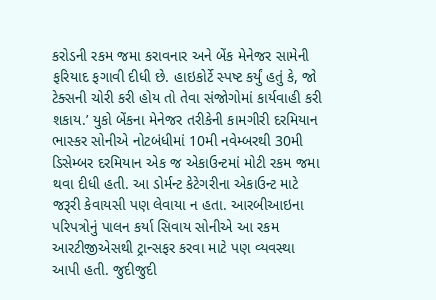કરોડની રકમ જમા કરાવનાર અને બેંક મેનેજર સામેની ફરિયાદ ફગાવી દીધી છે. હાઇકોર્ટે સ્પષ્ટ કર્યું હતું કે, જો ટેક્સની ચોરી કરી હોય તો તેવા સંજોગોમાં કાર્યવાહી કરી શકાય.’ યુકો બેંકના મેનેજર તરીકેની કામગીરી દરમિયાન ભાસ્કર સોનીએ નોટબંધીમાં 10મી નવેમ્બરથી 30મી ડિસેમ્બર દરમિયાન એક જ એકાઉન્ટમાં મોટી રકમ જમા થવા દીધી હતી. આ ડોર્મન્ટ કેટેગરીના એકાઉન્ટ માટે જરૂરી કેવાયસી પણ લેવાયા ન હતા. આરબીઆઇના પરિપત્રોનું પાલન કર્યા સિવાય સોનીએ આ રકમ આરટીજીએસથી ટ્રાન્સફર કરવા માટે પણ વ્યવસ્થા આપી હતી. જુદીજુદી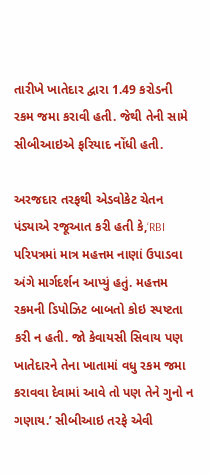તારીખે ખાતેદાર દ્વારા 1.49 કરોડની રકમ જમા કરાવી હતી. જેથી તેની સામે સીબીઆઇએ ફરિયાદ નોંધી હતી.

અરજદાર તરફથી એડવોકેટ ચેતન પંડ્યાએ રજૂઆત કરી હતી કે,‘RBI પરિપત્રમાં માત્ર મહત્તમ નાણાં ઉપાડવા અંગે માર્ગદર્શન આપ્યું હતું. મહત્તમ રકમની ડિપોઝિટ બાબતો કોઇ સ્પષ્ટતા કરી ન હતી. જો કેવાયસી સિવાય પણ ખાતેદારને તેના ખાતામાં વધુ રકમ જમા કરાવવા દેવામાં આવે તો પણ તેને ગુનો ન ગણાય.’ સીબીઆઇ તરફે એવી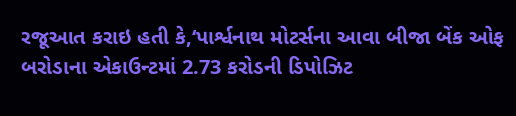રજૂઆત કરાઇ હતી કે,‘પાર્શ્વનાથ મોટર્સના આવા બીજા બેંક ઓફ બરોડાના એકાઉન્ટમાં 2.73 કરોડની ડિપોઝિટ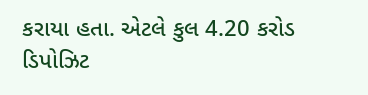કરાયા હતા. એટલે કુલ 4.20 કરોડ ડિપોઝિટ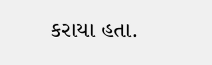કરાયા હતા.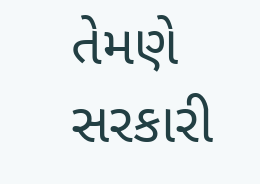તેમણે સરકારી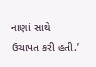નાણાં સાથે ઉચાપત કરી હતી.’